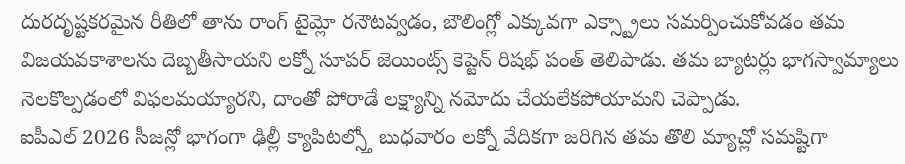దురదృష్టకరమైన రీతిలో తాను రాంగ్ టైమ్లో రనౌటవ్వడం, బౌలింగ్లో ఎక్కువగా ఎక్స్ట్రాలు సమర్పించుకోవడం తమ విజయవకాశాలను దెబ్బతీసాయని లక్నో సూపర్ జెయింట్స్ కెప్టెన్ రిషభ్ పంత్ తెలిపాడు. తమ బ్యాటర్లు భాగస్వామ్యాలు నెలకొల్పడంలో విఫలమయ్యారని, దాంతో పోరాడే లక్ష్యాన్ని నమోదు చేయలేకపోయామని చెప్పాడు.
ఐపీఎల్ 2026 సీజన్లో భాగంగా ఢిల్లీ క్యాపిటల్స్తో బుధవారం లక్నో వేదికగా జరిగిన తమ తొలి మ్యాచ్లో సమష్టిగా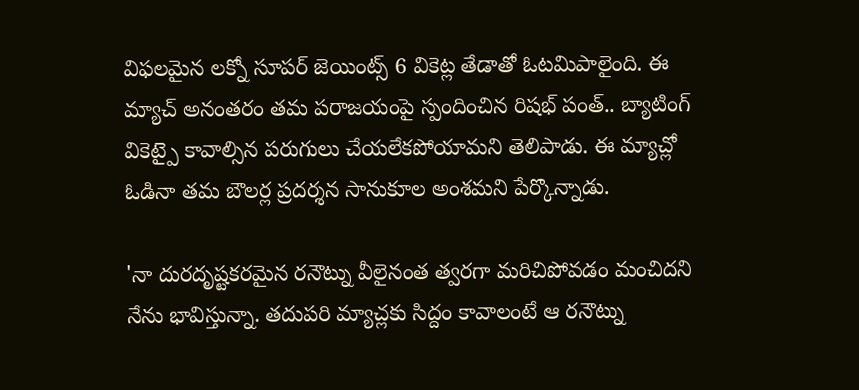విఫలమైన లక్నో సూపర్ జెయింట్స్ 6 వికెట్ల తేడాతో ఓటమిపాలైంది. ఈ మ్యాచ్ అనంతరం తమ పరాజయంపై స్పందించిన రిషభ్ పంత్.. బ్యాటింగ్ వికెట్పై కావాల్సిన పరుగులు చేయలేకపోయామని తెలిపాడు. ఈ మ్యాచ్లో ఓడినా తమ బౌలర్ల ప్రదర్శన సానుకూల అంశమని పేర్కొన్నాడు.

'నా దురదృష్టకరమైన రనౌట్ను వీలైనంత త్వరగా మరిచిపోవడం మంచిదని నేను భావిస్తున్నా. తదుపరి మ్యాచ్లకు సిద్దం కావాలంటే ఆ రనౌట్ను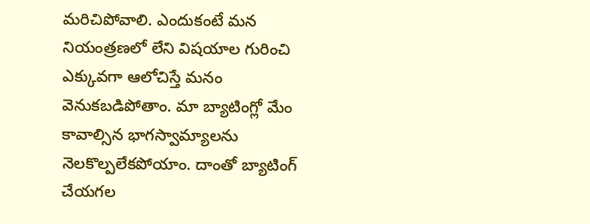మరిచిపోవాలి. ఎందుకంటే మన నియంత్రణలో లేని విషయాల గురించి ఎక్కువగా ఆలోచిస్తే మనం వెనుకబడిపోతాం. మా బ్యాటింగ్లో మేం కావాల్సిన భాగస్వామ్యాలను నెలకొల్పలేకపోయాం. దాంతో బ్యాటింగ్ చేయగల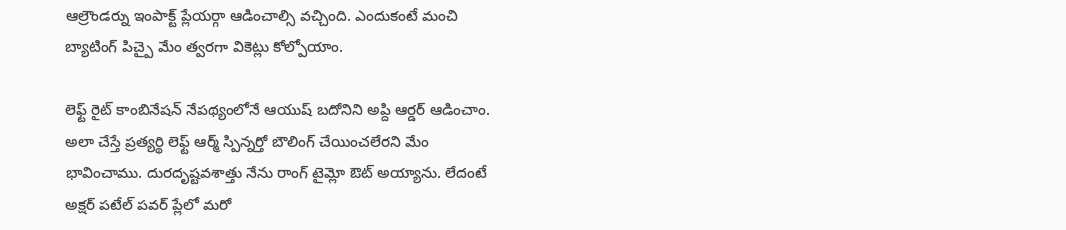ఆల్రౌండర్ను ఇంపాక్ట్ ప్లేయర్గా ఆడించాల్సి వచ్చింది. ఎందుకంటే మంచి బ్యాటింగ్ పిచ్పై మేం త్వరగా వికెట్లు కోల్పోయాం.

లెఫ్ట్ రైట్ కాంబినేషన్ నేపథ్యంలోనే ఆయుష్ బదోనిని అప్ది ఆర్డర్ ఆడించాం. అలా చేస్తే ప్రత్యర్థి లెఫ్ట్ ఆర్మ్ స్పిన్నర్తో బౌలింగ్ చేయించలేరని మేం భావించాము. దురదృష్టవశాత్తు నేను రాంగ్ టైమ్లో ఔట్ అయ్యాను. లేదంటే అక్షర్ పటేల్ పవర్ ప్లేలో మరో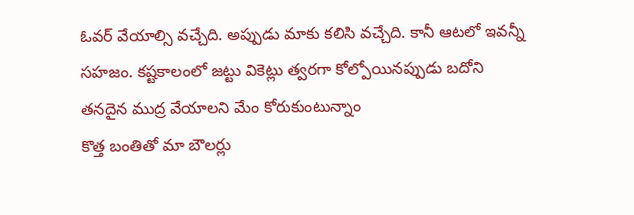ఓవర్ వేయాల్సి వచ్చేది. అప్పుడు మాకు కలిసి వచ్చేది. కానీ ఆటలో ఇవన్నీ సహజం. కష్టకాలంలో జట్టు వికెట్లు త్వరగా కోల్పోయినప్పుడు బదోని తనదైన ముద్ర వేయాలని మేం కోరుకుంటున్నాం
కొత్త బంతితో మా బౌలర్లు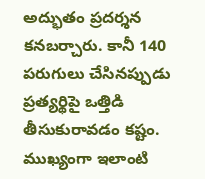అద్భుతం ప్రదర్శన కనబర్చారు. కానీ 140 పరుగులు చేసినప్పుడు ప్రత్యర్థిపై ఒత్తిడి తీసుకురావడం కష్టం. ముఖ్యంగా ఇలాంటి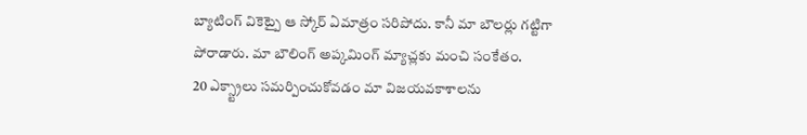బ్యాటింగ్ వికెట్పై ఆ స్కోర్ ఏమాత్రం సరిపోదు. కానీ మా బౌలర్లు గట్టిగా పోరాడారు. మా బౌలింగ్ అప్కమింగ్ మ్యాచ్లకు మంచి సంకేతం.
20 ఎక్స్ట్రాలు సమర్పించుకోవడం మా విజయవకాశాలను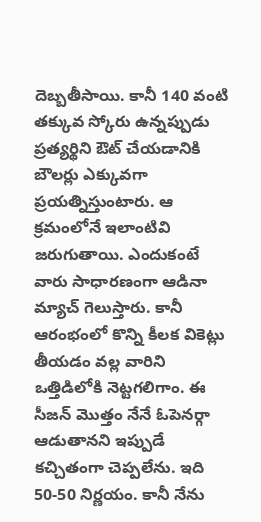దెబ్బతీసాయి. కానీ 140 వంటి తక్కువ స్కోరు ఉన్నప్పుడు ప్రత్యర్థిని ఔట్ చేయడానికి బౌలర్లు ఎక్కువగా ప్రయత్నిస్తుంటారు. ఆ క్రమంలోనే ఇలాంటివి జరుగుతాయి. ఎందుకంటే వారు సాధారణంగా ఆడినా మ్యాచ్ గెలుస్తారు. కానీ ఆరంభంలో కొన్ని కీలక వికెట్లు తీయడం వల్ల వారిని ఒత్తిడిలోకి నెట్టగలిగాం. ఈ సీజన్ మొత్తం నేనే ఓపెనర్గా ఆడుతానని ఇప్పుడే కచ్చితంగా చెప్పలేను. ఇది 50-50 నిర్ణయం. కానీ నేను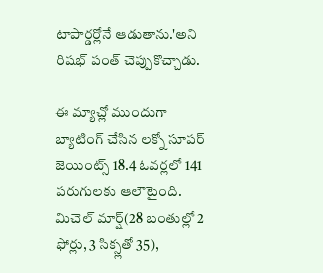టాపార్డర్లోనే ఆడుతాను.'అని రిషభ్ పంత్ చెప్పుకొచ్చాడు.

ఈ మ్యాచ్లో ముందుగా బ్యాటింగ్ చేసిన లక్నో సూపర్ జెయింట్స్ 18.4 ఓవర్లలో 141 పరుగులకు ఆలౌటైంది. మిచెల్ మార్ష్(28 బంతుల్లో 2 ఫోర్లు, 3 సిక్స్లతో 35),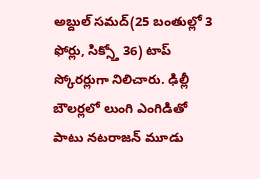అబ్దుల్ సమద్(25 బంతుల్లో 3 ఫోర్లు, సిక్స్తో 36) టాప్ స్కోరర్లుగా నిలిచారు. ఢిల్లీ బౌలర్లలో లుంగి ఎంగిడితో పాటు నటరాజన్ మూడు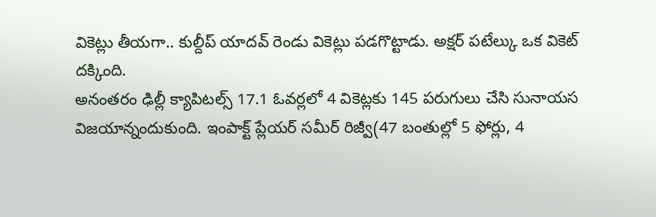వికెట్లు తీయగా.. కుల్దీప్ యాదవ్ రెండు వికెట్లు పడగొట్టాడు. అక్షర్ పటేల్కు ఒక వికెట్ దక్కింది.
అనంతరం ఢిల్లీ క్యాపిటల్స్ 17.1 ఓవర్లలో 4 వికెట్లకు 145 పరుగులు చేసి సునాయస విజయాన్నందుకుంది. ఇంపాక్ట్ ప్లేయర్ సమీర్ రిజ్వీ(47 బంతుల్లో 5 ఫోర్లు, 4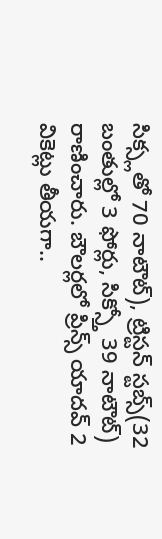సిక్స్లతో 70 నాటౌట్), ట్రిస్టన్ స్టబ్స్(32 బంతుల్లో 3 ఫోర్లు, సిక్స్తో 39 నాటౌట్) రాణించారు. బౌలర్లలో ప్రిన్స్ యాదవ్ 2 వికెట్లు తీయగా..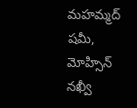మహమ్మద్ షమీ, మోహ్సిన్ నఖ్వీ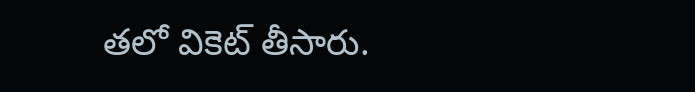తలో వికెట్ తీసారు.